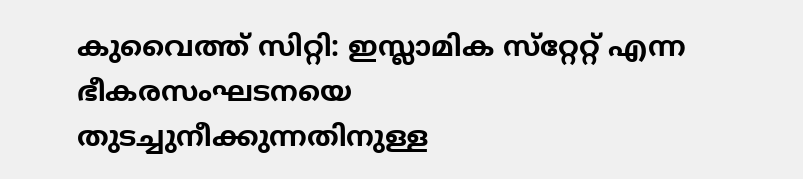കുവൈത്ത് സിറ്റി: ഇസ്ലാമിക സ്‌റ്റേറ്റ് എന്ന ഭീകരസംഘടനയെ തുടച്ചുനീക്കുന്നതിനുള്ള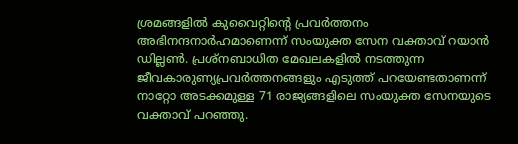ശ്രമങ്ങളില്‍ കുവൈറ്റിന്‍റെ പ്രവര്‍ത്തനം അഭിനന്ദനാര്‍ഹമാണെന്ന് സംയുക്ത സേന വക്താവ് റയാന്‍ ഡില്ലണ്‍. പ്രശ്‌നബാധിത മേഖലകളില്‍ നടത്തുന്ന ജീവകാരുണ്യപ്രവര്‍ത്തനങ്ങളും എടുത്ത് പറയേണ്ടതാണന്ന് നാറ്റോ അടക്കമുള്ള 71 രാജ്യങ്ങളിലെ സംയുക്ത സേനയുടെ വക്താവ് പറഞ്ഞു.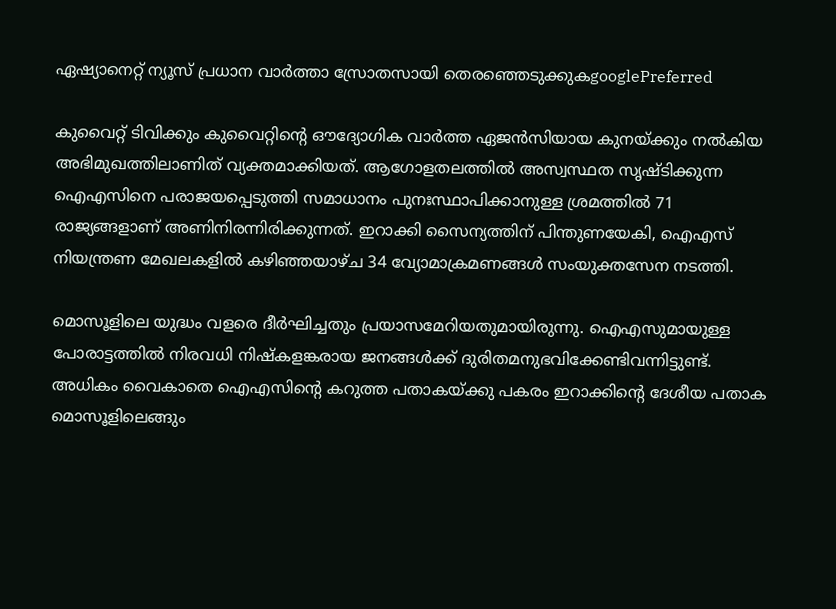ഏഷ്യാനെറ്റ് ന്യൂസ് പ്രധാന വാർത്താ സ്രോതസായി തെരഞ്ഞെടുക്കുകgooglePreferred

കുവൈറ്റ് ടിവിക്കും കുവൈറ്റിന്റെ ഔദ്യോഗിക വാര്‍ത്ത ഏജന്‍സിയായ കുനയ്ക്കും നല്‍കിയ അഭിമുഖത്തിലാണിത് വ്യക്തമാക്കിയത്. ആഗോളതലത്തില്‍ അസ്വസ്ഥത സൃഷ്ടിക്കുന്ന ഐഎസിനെ പരാജയപ്പെടുത്തി സമാധാനം പുനഃസ്ഥാപിക്കാനുള്ള ശ്രമത്തില്‍ 71 രാജ്യങ്ങളാണ് അണിനിരന്നിരിക്കുന്നത്. ഇറാക്കി സൈന്യത്തിന് പിന്തുണയേകി, ഐഎസ് നിയന്ത്രണ മേഖലകളില്‍ കഴിഞ്ഞയാഴ്ച 34 വ്യോമാക്രമണങ്ങള്‍ സംയുക്തസേന നടത്തി.

മൊസൂളിലെ യുദ്ധം വളരെ ദീര്‍ഘിച്ചതും പ്രയാസമേറിയതുമായിരുന്നു. ഐഎസുമായുള്ള പോരാട്ടത്തില്‍ നിരവധി നിഷ്‌കളങ്കരായ ജനങ്ങള്‍ക്ക് ദുരിതമനുഭവിക്കേണ്ടിവന്നിട്ടുണ്ട്. അധികം വൈകാതെ ഐഎസിന്റെ കറുത്ത പതാകയ്ക്കു പകരം ഇറാക്കിന്‍റെ ദേശീയ പതാക മൊസൂളിലെങ്ങും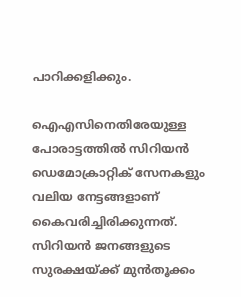പാറിക്കളിക്കും.

ഐഎസിനെതിരേയുള്ള പോരാട്ടത്തില്‍ സിറിയന്‍ ഡെമോക്രാറ്റിക് സേനകളും വലിയ നേട്ടങ്ങളാണ് കൈവരിച്ചിരിക്കുന്നത്. സിറിയന്‍ ജനങ്ങളുടെ സുരക്ഷയ്ക്ക് മുന്‍തൂക്കം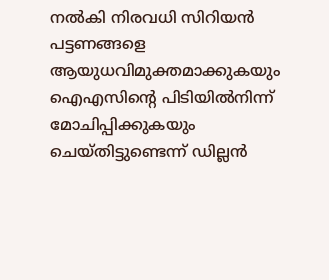നല്‍കി നിരവധി സിറിയന്‍ പട്ടണങ്ങളെ ആയുധവിമുക്തമാക്കുകയും ഐഎസിന്റെ പിടിയില്‍നിന്ന് മോചിപ്പിക്കുകയും ചെയ്തിട്ടുണ്ടെന്ന് ഡില്ലന്‍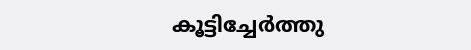കൂട്ടിച്ചേര്‍ത്തു